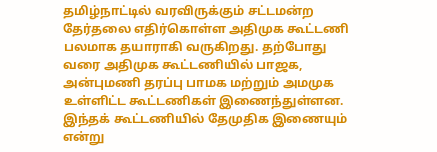தமிழ்நாட்டில் வரவிருக்கும் சட்டமன்ற தேர்தலை எதிர்கொள்ள அதிமுக கூட்டணி பலமாக தயாராகி வருகிறது. தற்போது வரை அதிமுக கூட்டணியில் பாஜக, அன்புமணி தரப்பு பாமக மற்றும் அமமுக உள்ளிட்ட கூட்டணிகள் இணைந்துள்ளன. இந்தக் கூட்டணியில் தேமுதிக இணையும் என்று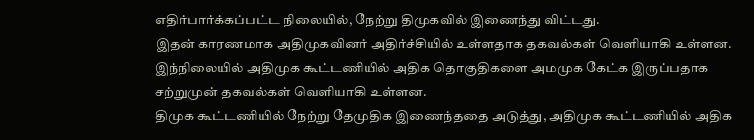எதிர்பார்க்கப்பட்ட நிலையில், நேற்று திமுகவில் இணைந்து விட்டது.
இதன் காரணமாக அதிமுகவினர் அதிர்ச்சியில் உள்ளதாக தகவல்கள் வெளியாகி உள்ளன. இந்நிலையில் அதிமுக கூட்டணியில் அதிக தொகுதிகளை அமமுக கேட்க இருப்பதாக சற்றுமுன் தகவல்கள் வெளியாகி உள்ளன.
திமுக கூட்டணியில் நேற்று தேமுதிக இணைந்ததை அடுத்து, அதிமுக கூட்டணியில் அதிக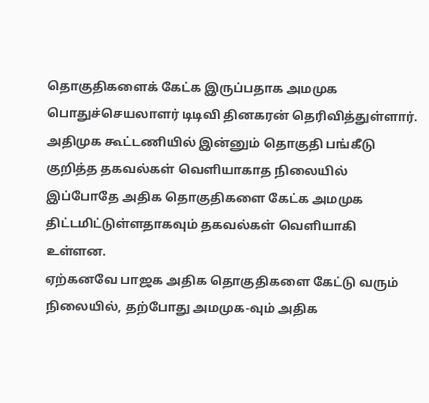தொகுதிகளைக் கேட்க இருப்பதாக அமமுக பொதுச்செயலாளர் டிடிவி தினகரன் தெரிவித்துள்ளார். அதிமுக கூட்டணியில் இன்னும் தொகுதி பங்கீடு குறித்த தகவல்கள் வெளியாகாத நிலையில் இப்போதே அதிக தொகுதிகளை கேட்க அமமுக திட்டமிட்டுள்ளதாகவும் தகவல்கள் வெளியாகி உள்ளன.
ஏற்கனவே பாஜக அதிக தொகுதிகளை கேட்டு வரும் நிலையில், தற்போது அமமுக-வும் அதிக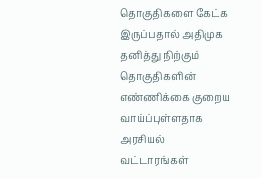தொகுதிகளை கேட்க இருப்பதால் அதிமுக தனித்து நிற்கும் தொகுதிகளின் எண்ணிக்கை குறைய வாய்ப்புள்ளதாக அரசியல் வட்டாரங்கள்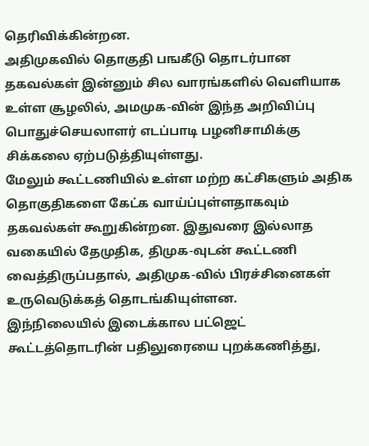தெரிவிக்கின்றன.
அதிமுகவில் தொகுதி பஙகீடு தொடர்பான தகவல்கள் இன்னும் சில வாரங்களில் வெளியாக உள்ள சூழலில், அமமுக-வின் இந்த அறிவிப்பு பொதுச்செயலாளர் எடப்பாடி பழனிசாமிக்கு சிக்கலை ஏற்படுத்தியுள்ளது.
மேலும் கூட்டணியில் உள்ள மற்ற கட்சிகளும் அதிக தொகுதிகளை கேட்க வாய்ப்புள்ளதாகவும் தகவல்கள் கூறுகின்றன. இதுவரை இல்லாத வகையில் தேமுதிக, திமுக-வுடன் கூட்டணி வைத்திருப்பதால், அதிமுக-வில் பிரச்சினைகள் உருவெடுக்கத் தொடங்கியுள்ளன.
இந்நிலையில் இடைக்கால பட்ஜெட் கூட்டத்தொடரின் பதிலுரையை புறக்கணித்து,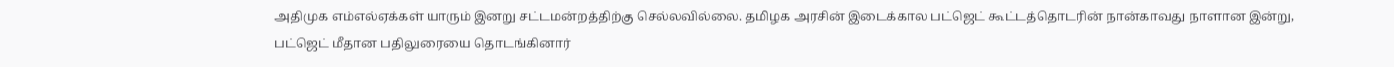அதிமுக எம்எல்ஏக்கள் யாரும் இனறு சட்டமன்றத்திற்கு செல்லவில்லை. தமிழக அரசின் இடைக்கால பட்ஜெட் கூட்டத்தொடரின் நான்காவது நாளான இன்று, பட்ஜெட் மீதான பதிலுரையை தொடங்கினார்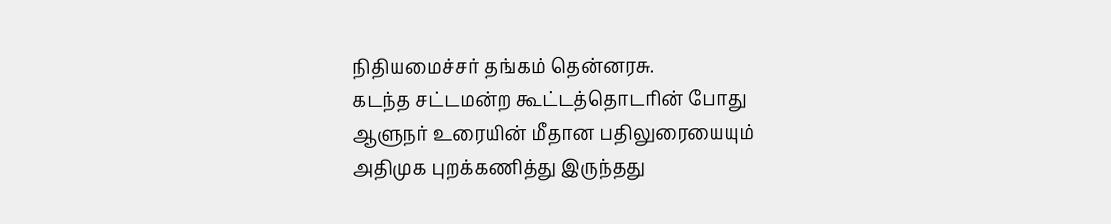நிதியமைச்சர் தங்கம் தென்னரசு.
கடந்த சட்டமன்ற கூட்டத்தொடரின் போது ஆளுநர் உரையின் மீதான பதிலுரையையும் அதிமுக புறக்கணித்து இருந்தது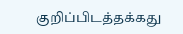குறிப்பிடத்தக்கது